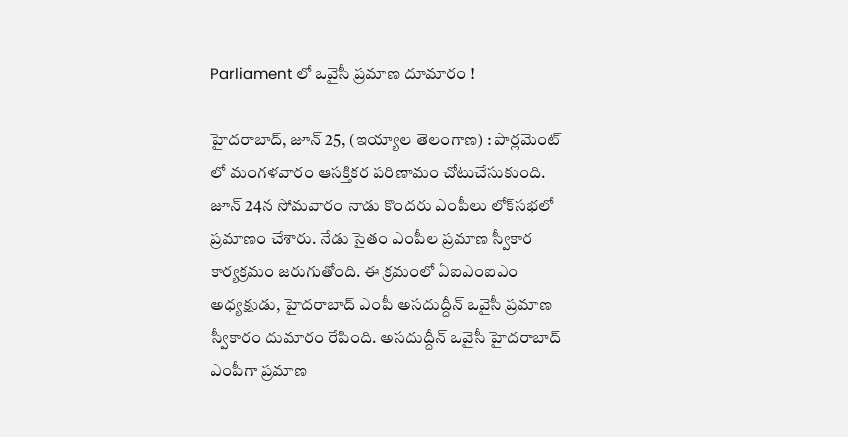Parliament లో ఒవైసీ ప్రమాణ దూమారం !

హైదరాబాద్‌, జూన్‌ 25, (ఇయ్యాల తెలంగాణ) : పార్లమెంట్‌ లో మంగళవారం ఆసక్తికర పరిణామం చోటుచేసుకుంది. జూన్‌ 24న సోమవారం నాడు కొందరు ఎంపీలు లోక్‌సభలో ప్రమాణం చేశారు. నేడు సైతం ఎంపీల ప్రమాణ స్వీకార కార్యక్రమం జరుగుతోంది. ఈ క్రమంలో ఏఐఎంఐఎం అధ్యక్షుడు, హైదరాబాద్‌ ఎంపీ అసదుద్దీన్‌ ఒవైసీ ప్రమాణ స్వీకారం దుమారం రేపింది. అసదుద్దీన్‌ ఒవైసీ హైదరాబాద్‌ ఎంపీగా ప్రమాణ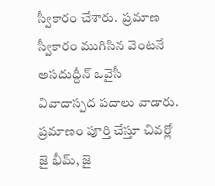స్వీకారం చేశారు.  ప్రమాణ స్వీకారం ముగిసిన వెంటనే అసదుద్దీన్‌ ఒవైసీ వివాదాస్పద పదాలు వాడారు. ప్రమాణం పూర్తి చేస్తూ చివర్లో జై భీమ్‌, జై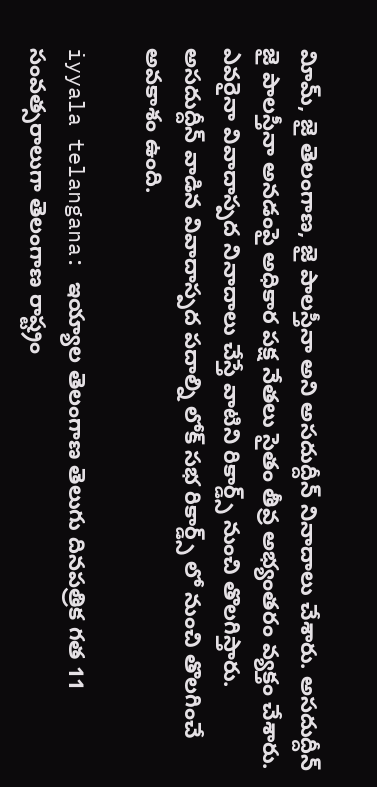విూమ్‌, జై తెలంగాణ, జై పాలస్తీనా అని అసదుద్దీన్‌ నినాదాలు చేశారు. అసదుద్దీన్‌ జై పాలస్తీనా అనడంపై అధికార పక్ష నేతలు సైతం తీవ్ర అభ్యంతరం వ్యక్తం చేశారు. ఎవరైనా వివాదాస్పద నినాదాలు చేస్తే వాటిని రికార్డ్స్‌ నుంచి తొలగిస్తారు. అసదుద్దీన్‌ వాడిన వివాదాస్పద పదాల్ని లోక్‌ సభ రికార్డ్స్‌ లో నుంచి తొలగించే అవకాశం ఉంది.

iyyala telangana: ఇయ్యాల తెలంగాణ తెలుగు దినపత్రిక గత 11 సంవత్సరాలుగా తెలంగాణ రాష్ట్రం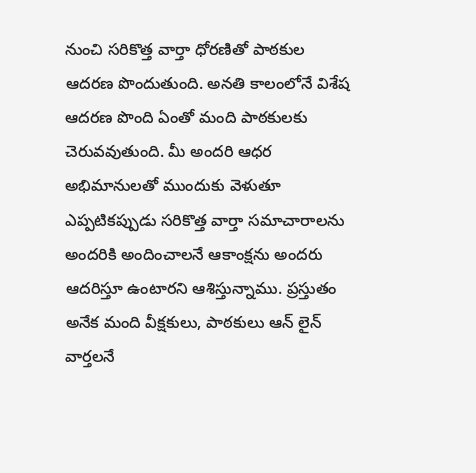నుంచి సరికొత్త వార్తా ధోరణితో పాఠకుల ఆదరణ పొందుతుంది. అనతి కాలంలోనే విశేష ఆదరణ పొంది ఏంతో మంది పాఠకులకు చెరువవుతుంది. మీ అందరి ఆధర అభిమానులతో ముందుకు వెళుతూ ఎప్పటికప్పుడు సరికొత్త వార్తా సమాచారాలను అందరికి అందించాలనే ఆకాంక్షను అందరు ఆదరిస్తూ ఉంటారని ఆశిస్తున్నాము. ప్రస్తుతం అనేక మంది వీక్షకులు, పాఠకులు ఆన్ లైన్ వార్తలనే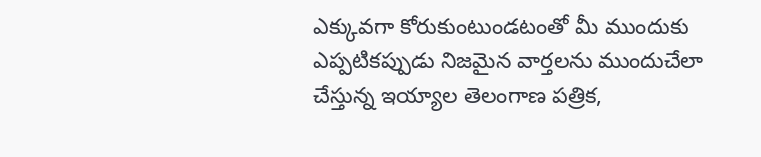ఎక్కువగా కోరుకుంటుండటంతో మీ ముందుకు ఎప్పటికప్పుడు నిజమైన వార్తలను ముందుచేలా చేస్తున్న ఇయ్యాల తెలంగాణ పత్రిక,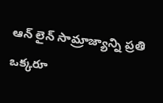ఆన్ లైన్ సామ్రాజ్యాన్ని ప్రతి ఒక్కరూ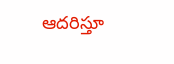ఆదరిస్తూ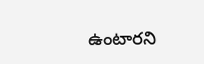ఉంటారని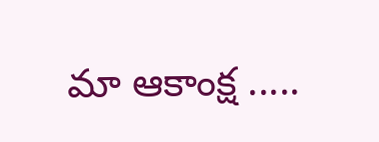మా ఆకాంక్ష .....